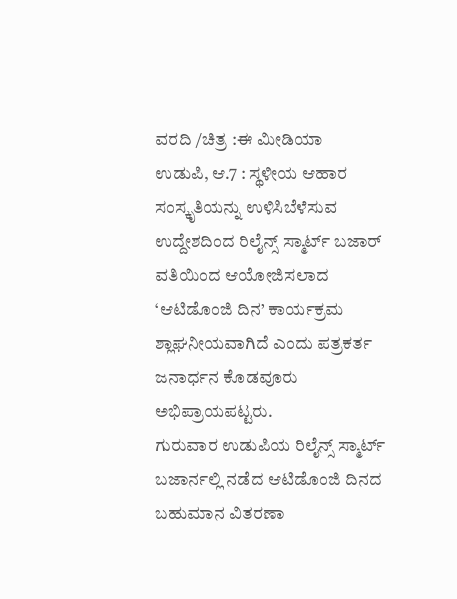ವರದಿ /ಚಿತ್ರ :ಈ ಮೀಡಿಯಾ
ಉಡುಪಿ, ಆ.7 : ಸ್ಥಳೀಯ ಆಹಾರ ಸಂಸ್ಕೃತಿಯನ್ನು ಉಳಿಸಿಬೆಳೆಸುವ ಉದ್ದೇಶದಿಂದ ರಿಲೈನ್ಸ್ ಸ್ಮಾರ್ಟ್ ಬಜಾರ್ ವತಿಯಿಂದ ಆಯೋಜಿಸಲಾದ ‘ಆಟಿಡೊಂಜಿ ದಿನ’ ಕಾರ್ಯಕ್ರಮ ಶ್ಲಾಘನೀಯವಾಗಿದೆ ಎಂದು ಪತ್ರಕರ್ತ ಜನಾರ್ಧನ ಕೊಡವೂರು ಅಭಿಪ್ರಾಯಪಟ್ಟರು.
ಗುರುವಾರ ಉಡುಪಿಯ ರಿಲೈನ್ಸ್ ಸ್ಮಾರ್ಟ್ ಬಜಾರ್ನಲ್ಲಿ ನಡೆದ ಆಟಿಡೊಂಜಿ ದಿನದ ಬಹುಮಾನ ವಿತರಣಾ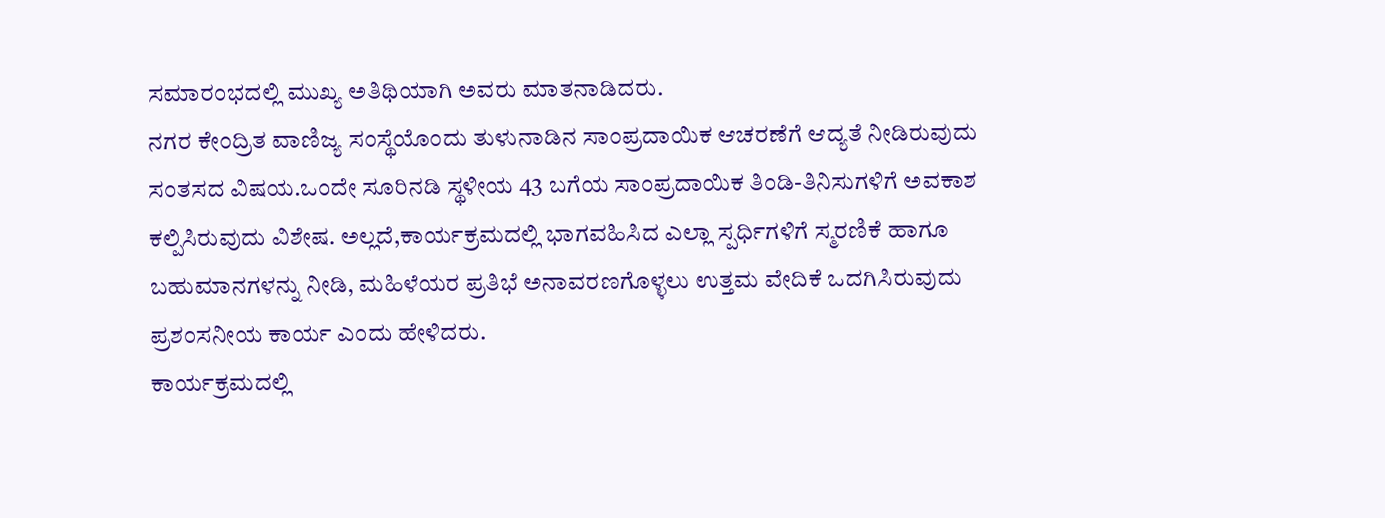ಸಮಾರಂಭದಲ್ಲಿ ಮುಖ್ಯ ಅತಿಥಿಯಾಗಿ ಅವರು ಮಾತನಾಡಿದರು.
ನಗರ ಕೇಂದ್ರಿತ ವಾಣಿಜ್ಯ ಸಂಸ್ಥೆಯೊಂದು ತುಳುನಾಡಿನ ಸಾಂಪ್ರದಾಯಿಕ ಆಚರಣೆಗೆ ಆದ್ಯತೆ ನೀಡಿರುವುದು ಸಂತಸದ ವಿಷಯ.ಒಂದೇ ಸೂರಿನಡಿ ಸ್ಥಳೀಯ 43 ಬಗೆಯ ಸಾಂಪ್ರದಾಯಿಕ ತಿಂಡಿ-ತಿನಿಸುಗಳಿಗೆ ಅವಕಾಶ ಕಲ್ಪಿಸಿರುವುದು ವಿಶೇಷ. ಅಲ್ಲದೆ,ಕಾರ್ಯಕ್ರಮದಲ್ಲಿ ಭಾಗವಹಿಸಿದ ಎಲ್ಲಾ ಸ್ಪರ್ಧಿಗಳಿಗೆ ಸ್ಮರಣಿಕೆ ಹಾಗೂ ಬಹುಮಾನಗಳನ್ನು ನೀಡಿ, ಮಹಿಳೆಯರ ಪ್ರತಿಭೆ ಅನಾವರಣಗೊಳ್ಳಲು ಉತ್ತಮ ವೇದಿಕೆ ಒದಗಿಸಿರುವುದು ಪ್ರಶಂಸನೀಯ ಕಾರ್ಯ ಎಂದು ಹೇಳಿದರು.
ಕಾರ್ಯಕ್ರಮದಲ್ಲಿ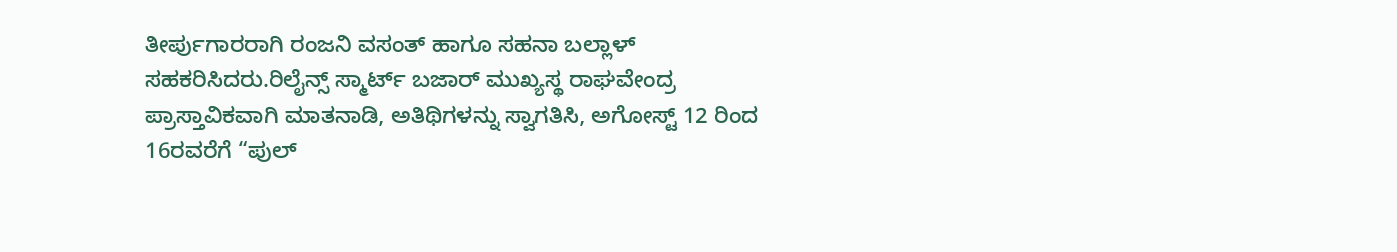ತೀರ್ಪುಗಾರರಾಗಿ ರಂಜನಿ ವಸಂತ್ ಹಾಗೂ ಸಹನಾ ಬಲ್ಲಾಳ್ ಸಹಕರಿಸಿದರು.ರಿಲೈನ್ಸ್ ಸ್ಮಾರ್ಟ್ ಬಜಾರ್ ಮುಖ್ಯಸ್ಥ ರಾಘವೇಂದ್ರ ಪ್ರಾಸ್ತಾವಿಕವಾಗಿ ಮಾತನಾಡಿ, ಅತಿಥಿಗಳನ್ನು ಸ್ವಾಗತಿಸಿ, ಅಗೋಸ್ಟ್ 12 ರಿಂದ 16ರವರೆಗೆ “ಪುಲ್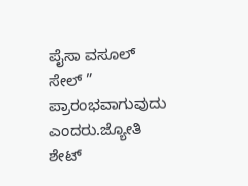ಪೈಸಾ ವಸೂಲ್ ಸೇಲ್ ” ಪ್ರಾರಂಭವಾಗುವುದು ಎಂದರು.ಜ್ಯೋತಿ ಶೇಟ್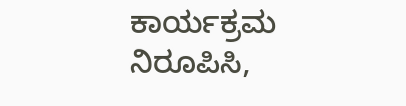ಕಾರ್ಯಕ್ರಮ ನಿರೂಪಿಸಿ,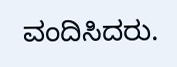ವಂದಿಸಿದರು.